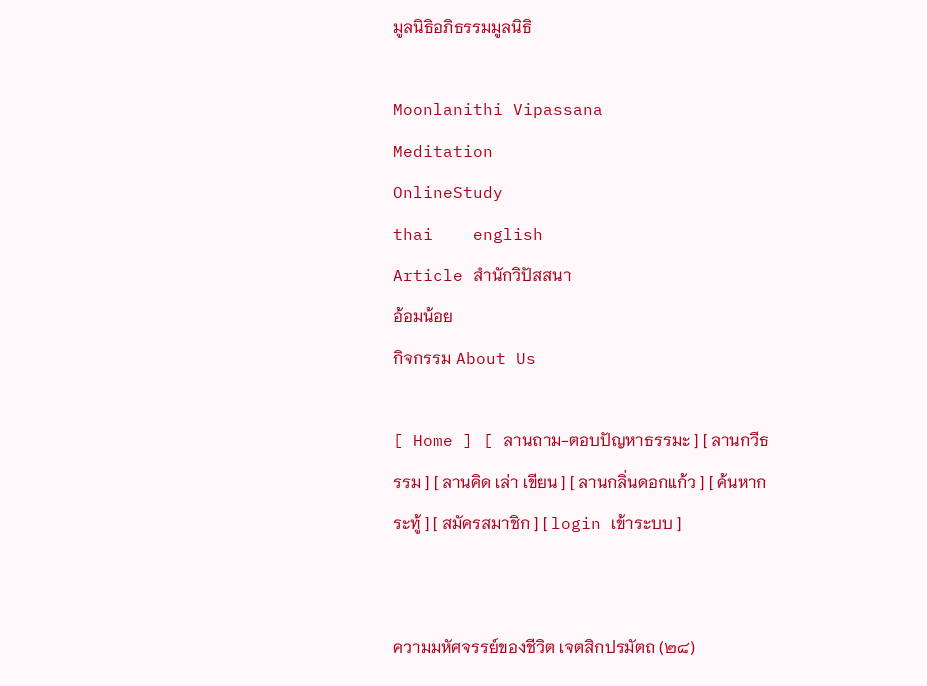มูลนิธิอภิธรรมมูลนิธิ

Moonlanithi Vipassana
Meditation
OnlineStudy
thai    english
Article สำนักวิปัสสนา
อ้อมน้อย
กิจกรรม About Us

[ Home ] [ ลานถาม-ตอบปัญหาธรรมะ ] [ ลานกวีธรรม ] [ ลานคิด เล่า เขียน ] [ ลานกลิ่นดอกแก้ว ] [ ค้นหากระทู้ ] [ สมัครสมาชิก ] [ login เข้าระบบ ]


ความมหัศจรรย์ของชีวิต เจตสิกปรมัตถ (๒๘)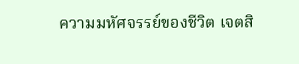ความมหัศจรรย์ของชีวิต เจตสิ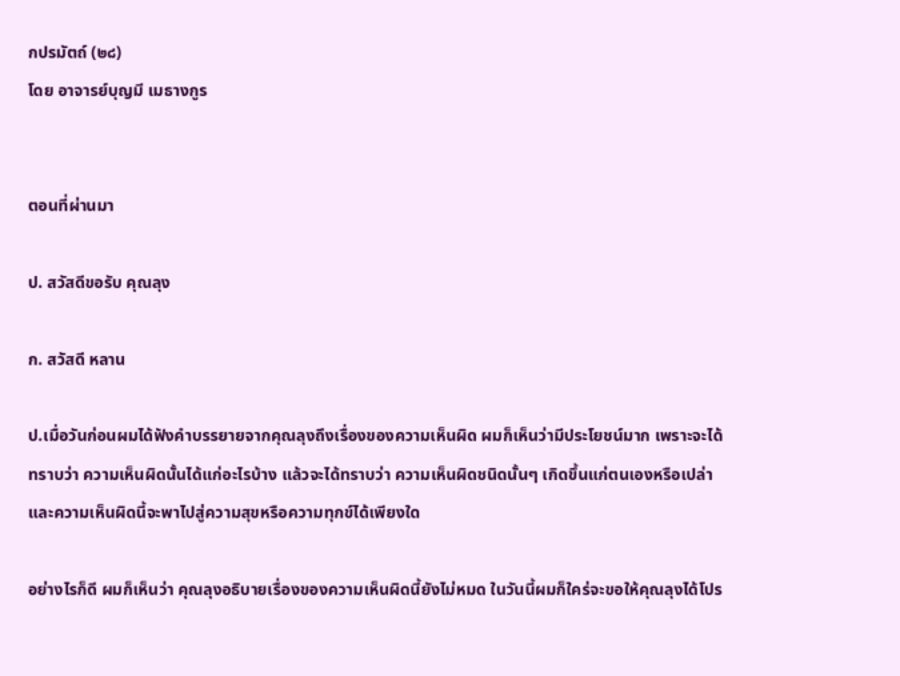กปรมัตถ์ (๒๘)
โดย อาจารย์บุญมี เมธางกูร


ตอนที่ผ่านมา

ป. สวัสดีขอรับ คุณลุง

ก. สวัสดี หลาน

ป.เมื่อวันก่อนผมได้ฟังคำบรรยายจากคุณลุงถึงเรื่องของความเห็นผิด ผมก็เห็นว่ามีประโยชน์มาก เพราะจะได้ทราบว่า ความเห็นผิดนั้นได้แก่อะไรบ้าง แล้วจะได้ทราบว่า ความเห็นผิดชนิดนั้นๆ เกิดขึ้นแก่ตนเองหรือเปล่า และความเห็นผิดนี้จะพาไปสู่ความสุขหรือความทุกข์ได้เพียงใด

อย่างไรก็ดี ผมก็เห็นว่า คุณลุงอธิบายเรื่องของความเห็นผิดนี้ยังไม่หมด ในวันนี้ผมก็ใคร่จะขอให้คุณลุงได้โปร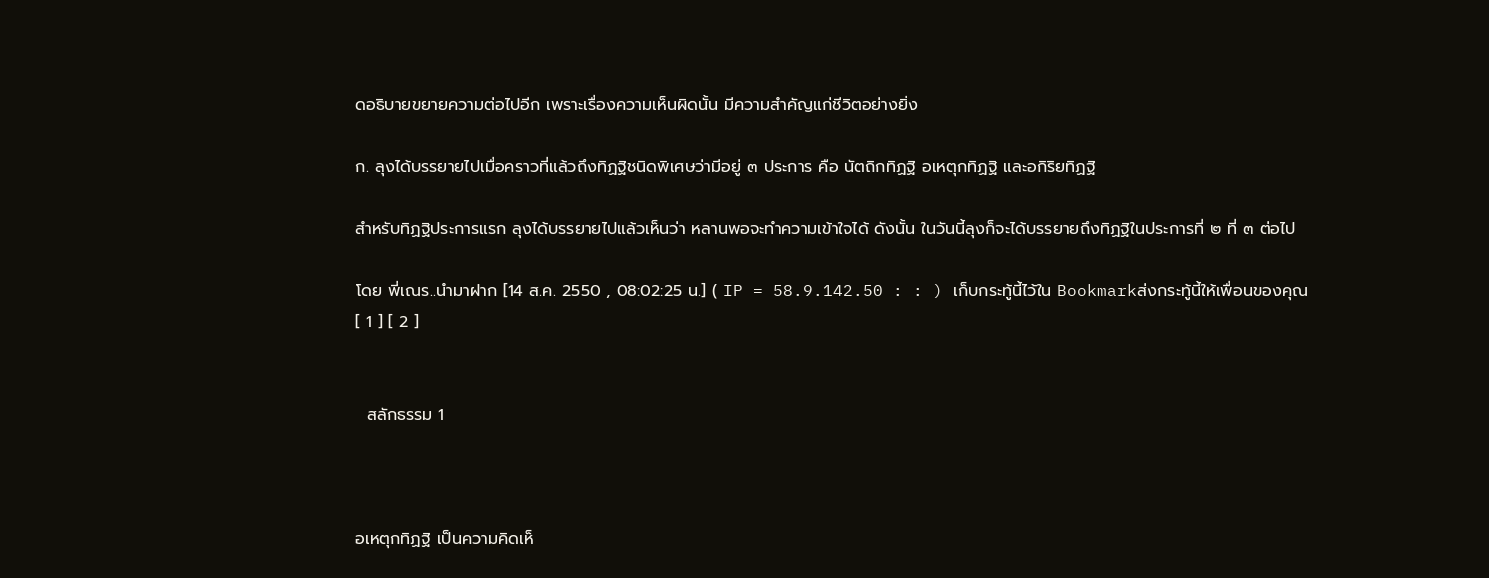ดอธิบายขยายความต่อไปอีก เพราะเรื่องความเห็นผิดนั้น มีความสำคัญแก่ชีวิตอย่างยิ่ง

ก. ลุงได้บรรยายไปเมื่อคราวที่แล้วถึงทิฏฐิชนิดพิเศษว่ามีอยู่ ๓ ประการ คือ นัตถิกทิฏฐิ อเหตุกทิฏฐิ และอกิริยทิฏฐิ

สำหรับทิฏฐิประการแรก ลุงได้บรรยายไปแล้วเห็นว่า หลานพอจะทำความเข้าใจได้ ดังนั้น ในวันนี้ลุงก็จะได้บรรยายถึงทิฏฐิในประการที่ ๒ ที่ ๓ ต่อไป

โดย พี่เณร..นำมาฝาก [14 ส.ค. 2550 , 08:02:25 น.] ( IP = 58.9.142.50 : : ) เก็บกระทู้นี้ไว้ใน Bookmarkส่งกระทู้นี้ให้เพื่อนของคุณ
[ 1 ] [ 2 ]


  สลักธรรม 1



อเหตุกทิฏฐิ เป็นความคิดเห็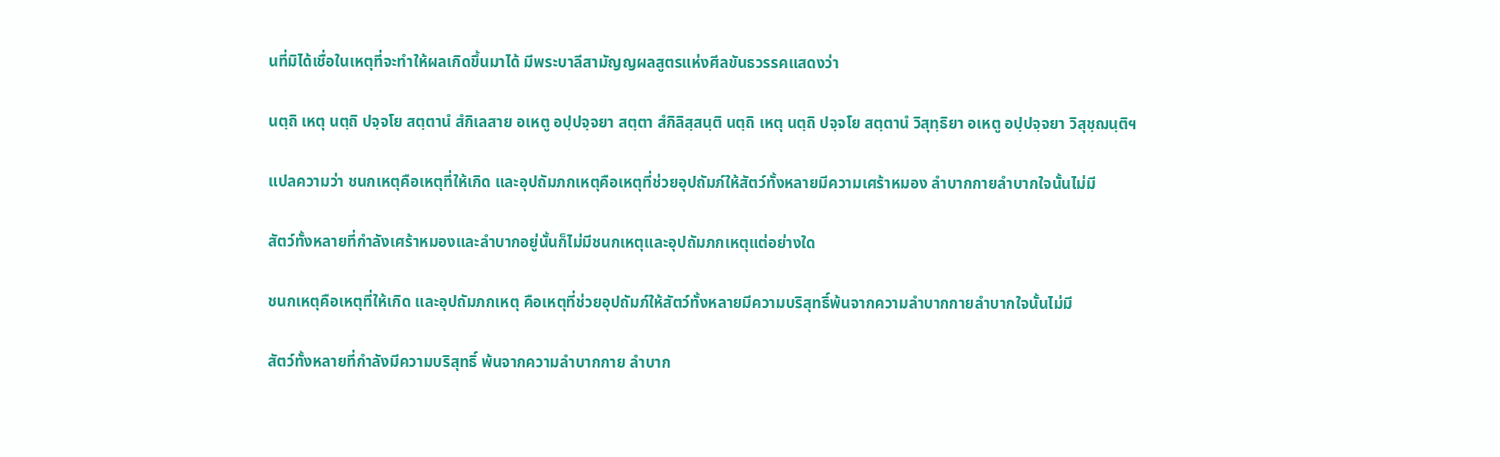นที่มิได้เชื่อในเหตุที่จะทำให้ผลเกิดขึ้นมาได้ มีพระบาลีสามัญญผลสูตรแห่งศีลขันธวรรคแสดงว่า

นตฺถิ เหตุ นตฺถิ ปจฺจโย สตฺตานํ สํกิเลสาย อเหตู อปฺปจฺจยา สตฺตา สํกิลิสฺสนฺติ นตฺถิ เหตุ นตฺถิ ปจฺจโย สตฺตานํ วิสุทฺธิยา อเหตู อปฺปจฺจยา วิสุชฺฌนฺติฯ

แปลความว่า ชนกเหตุคือเหตุที่ให้เกิด และอุปถัมภกเหตุคือเหตุที่ช่วยอุปถัมภ์ให้สัตว์ทั้งหลายมีความเศร้าหมอง ลำบากกายลำบากใจนั้นไม่มี

สัตว์ทั้งหลายที่กำลังเศร้าหมองและลำบากอยู่นั้นก็ไม่มีชนกเหตุและอุปถัมภกเหตุแต่อย่างใด

ชนกเหตุคือเหตุที่ให้เกิด และอุปถัมภกเหตุ คือเหตุที่ช่วยอุปถัมภ์ให้สัตว์ทั้งหลายมีความบริสุทธิ์พ้นจากความลำบากกายลำบากใจนั้นไม่มี

สัตว์ทั้งหลายที่กำลังมีความบริสุทธิ์ พ้นจากความลำบากกาย ลำบาก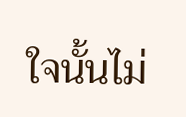ใจนั้นไม่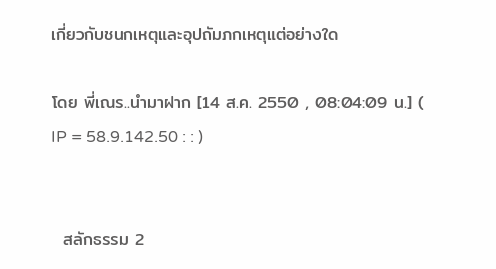เกี่ยวกับชนกเหตุและอุปถัมภกเหตุแต่อย่างใด

โดย พี่เณร..นำมาฝาก [14 ส.ค. 2550 , 08:04:09 น.] ( IP = 58.9.142.50 : : )


  สลักธรรม 2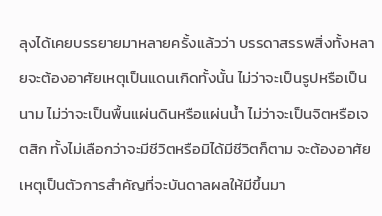ลุงได้เคยบรรยายมาหลายครั้งแล้วว่า บรรดาสรรพสิ่งทั้งหลายจะต้องอาศัยเหตุเป็นแดนเกิดทั้งนั้น ไม่ว่าจะเป็นรูปหรือเป็นนาม ไม่ว่าจะเป็นพื้นแผ่นดินหรือแผ่นน้ำ ไม่ว่าจะเป็นจิตหรือเจตสิก ทั้งไม่เลือกว่าจะมีชีวิตหรือมิได้มีชีวิตก็ตาม จะต้องอาศัยเหตุเป็นตัวการสำคัญที่จะบันดาลผลให้มีขึ้นมา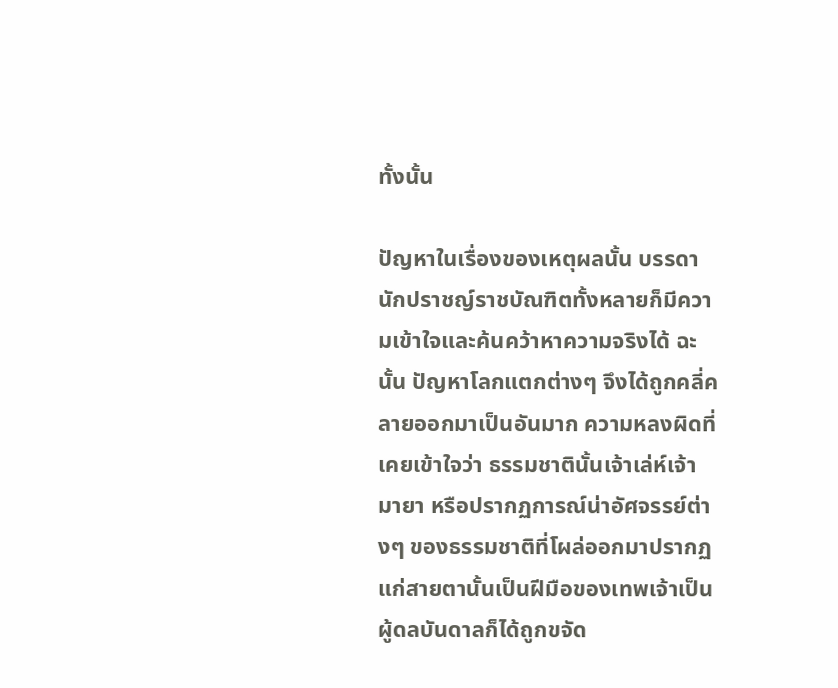ทั้งนั้น

ปัญหาในเรื่องของเหตุผลนั้น บรรดานักปราชญ์ราชบัณฑิตทั้งหลายก็มีความเข้าใจและค้นคว้าหาความจริงได้ ฉะนั้น ปัญหาโลกแตกต่างๆ จึงได้ถูกคลี่คลายออกมาเป็นอันมาก ความหลงผิดที่เคยเข้าใจว่า ธรรมชาตินั้นเจ้าเล่ห์เจ้ามายา หรือปรากฏการณ์น่าอัศจรรย์ต่างๆ ของธรรมชาติที่โผล่ออกมาปรากฏแก่สายตานั้นเป็นฝีมือของเทพเจ้าเป็นผู้ดลบันดาลก็ได้ถูกขจัด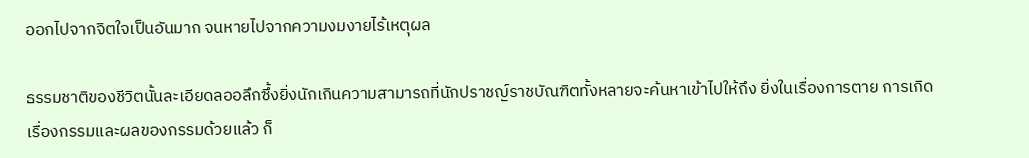ออกไปจากจิตใจเป็นอันมาก จนหายไปจากความงมงายไร้เหตุผล

ธรรมชาติของชีวิตนั้นละเอียดลออลึกซึ้งยิ่งนักเกินความสามารถที่นักปราชญ์ราชบัณฑิตทั้งหลายจะค้นหาเข้าไปให้ถึง ยิ่งในเรื่องการตาย การเกิด เรื่องกรรมและผลของกรรมด้วยแล้ว ก็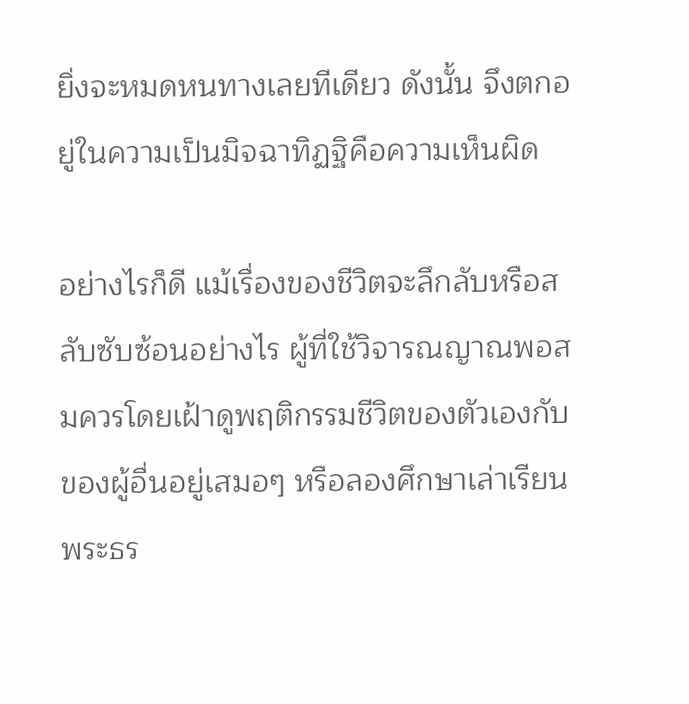ยิ่งจะหมดหนทางเลยทีเดียว ดังนั้น จึงตกอยู่ในความเป็นมิจฉาทิฏฐิคือความเห็นผิด

อย่างไรก็ดี แม้เรื่องของชีวิตจะลึกลับหรือสลับซับซ้อนอย่างไร ผู้ที่ใช้วิจารณญาณพอสมควรโดยเฝ้าดูพฤติกรรมชีวิตของตัวเองกับของผู้อื่นอยู่เสมอๆ หรือลองศึกษาเล่าเรียนพระธร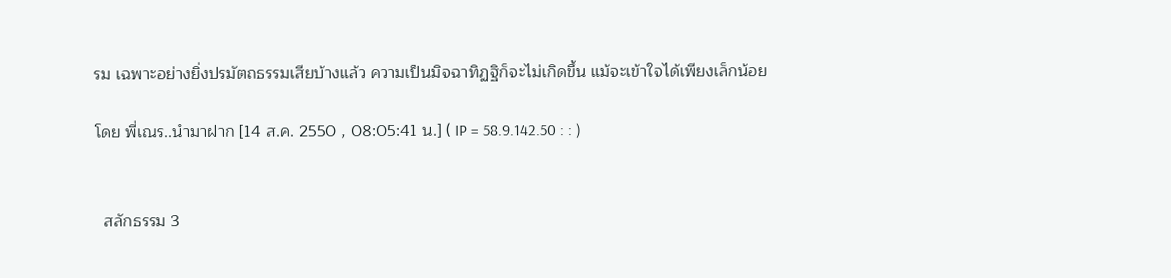รม เฉพาะอย่างยิ่งปรมัตถธรรมเสียบ้างแล้ว ความเป็นมิจฉาทิฏฐิก็จะไม่เกิดขึ้น แม้จะเข้าใจได้เพียงเล็กน้อย

โดย พี่เณร..นำมาฝาก [14 ส.ค. 2550 , 08:05:41 น.] ( IP = 58.9.142.50 : : )


  สลักธรรม 3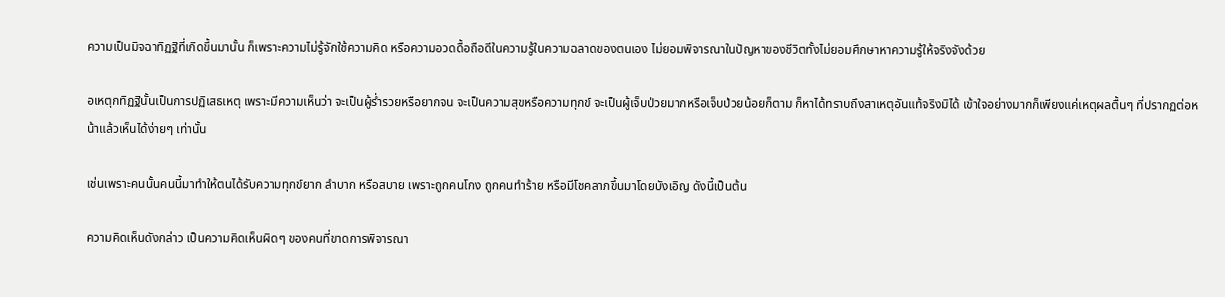ความเป็นมิจฉาทิฏฐิที่เกิดขึ้นมานั้น ก็เพราะความไม่รู้จักใช้ความคิด หรือความอวดดื้อถือดีในความรู้ในความฉลาดของตนเอง ไม่ยอมพิจารณาในปัญหาของชีวิตทั้งไม่ยอมศึกษาหาความรู้ให้จริงจังด้วย

อเหตุกทิฏฐินั้นเป็นการปฏิเสธเหตุ เพราะมีความเห็นว่า จะเป็นผู้ร่ำรวยหรือยากจน จะเป็นความสุขหรือความทุกข์ จะเป็นผู้เจ็บป่วยมากหรือเจ็บป่วยน้อยก็ตาม ก็หาได้ทราบถึงสาเหตุอันแท้จริงมิได้ เข้าใจอย่างมากก็เพียงแค่เหตุผลตื้นๆ ที่ปรากฏต่อหน้าแล้วเห็นได้ง่ายๆ เท่านั้น

เช่นเพราะคนนั้นคนนี้มาทำให้ตนได้รับความทุกข์ยาก ลำบาก หรือสบาย เพราะถูกคนโกง ถูกคนทำร้าย หรือมีโชคลาภขึ้นมาโดยบังเอิญ ดังนี้เป็นต้น

ความคิดเห็นดังกล่าว เป็นความคิดเห็นผิดๆ ของคนที่ขาดการพิจารณา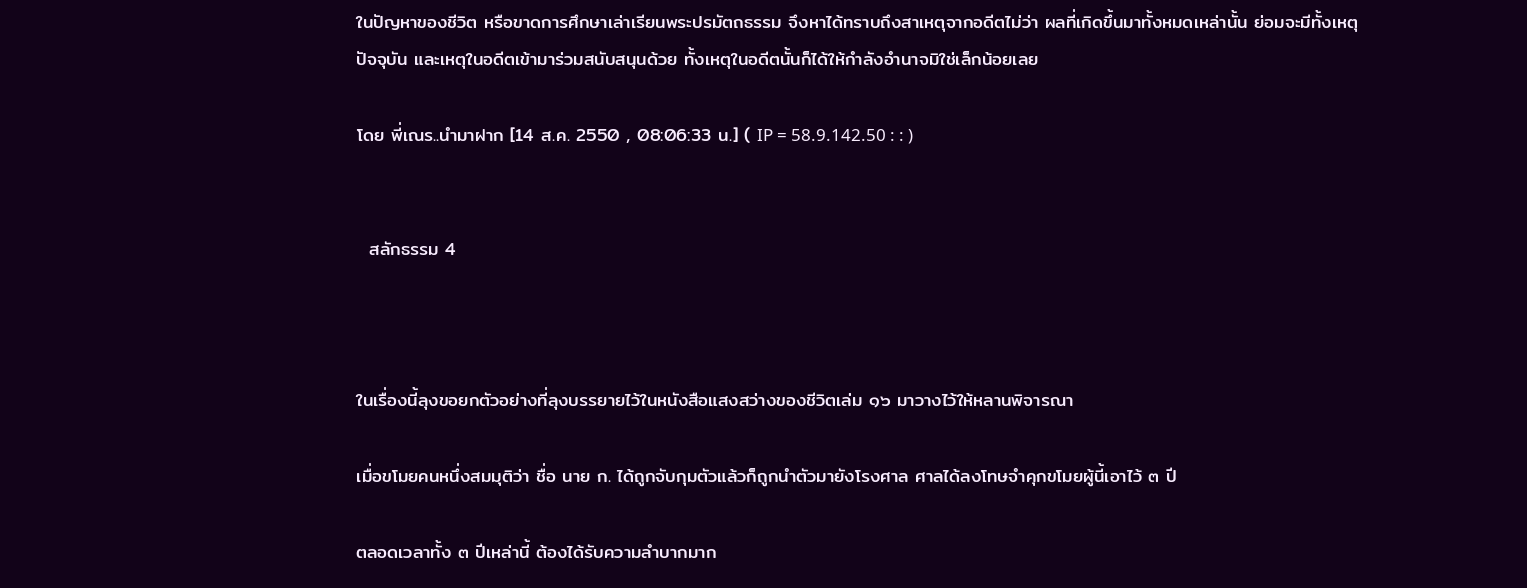ในปัญหาของชีวิต หรือขาดการศึกษาเล่าเรียนพระปรมัตถธรรม จึงหาได้ทราบถึงสาเหตุจากอดีตไม่ว่า ผลที่เกิดขึ้นมาทั้งหมดเหล่านั้น ย่อมจะมีทั้งเหตุปัจจุบัน และเหตุในอดีตเข้ามาร่วมสนับสนุนด้วย ทั้งเหตุในอดีตนั้นก็ได้ให้กำลังอำนาจมิใช่เล็กน้อยเลย

โดย พี่เณร..นำมาฝาก [14 ส.ค. 2550 , 08:06:33 น.] ( IP = 58.9.142.50 : : )


  สลักธรรม 4



ในเรื่องนี้ลุงขอยกตัวอย่างที่ลุงบรรยายไว้ในหนังสือแสงสว่างของชีวิตเล่ม ๑๖ มาวางไว้ให้หลานพิจารณา

เมื่อขโมยคนหนึ่งสมมุติว่า ชื่อ นาย ก. ได้ถูกจับกุมตัวแล้วก็ถูกนำตัวมายังโรงศาล ศาลได้ลงโทษจำคุกขโมยผู้นี้เอาไว้ ๓ ปี

ตลอดเวลาทั้ง ๓ ปีเหล่านี้ ต้องได้รับความลำบากมาก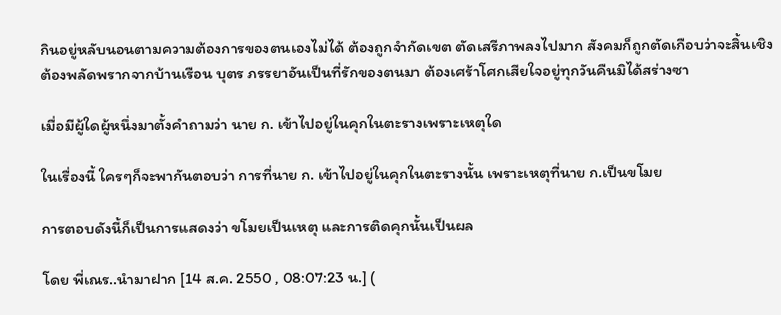กินอยู่หลับนอนตามความต้องการของตนเองไม่ได้ ต้องถูกจำกัดเขต ตัดเสรีภาพลงไปมาก สังคมก็ถูกตัดเกือบว่าจะสิ้นเชิง ต้องพลัดพรากจากบ้านเรือน บุตร ภรรยาอันเป็นที่รักของตนมา ต้องเศร้าโศกเสียใจอยู่ทุกวันคืนมิได้สร่างซา

เมื่อมีผู้ใดผู้หนึ่งมาตั้งคำถามว่า นาย ก. เข้าไปอยู่ในคุกในตะรางเพราะเหตุใด

ในเรื่องนี้ ใครๆก็จะพากันตอบว่า การที่นาย ก. เข้าไปอยู่ในคุกในตะรางนั้น เพราะเหตุที่นาย ก.เป็นขโมย

การตอบดังนี้ก็เป็นการแสดงว่า ขโมยเป็นเหตุ และการติดคุกนั้นเป็นผล

โดย พี่เณร..นำมาฝาก [14 ส.ค. 2550 , 08:07:23 น.] (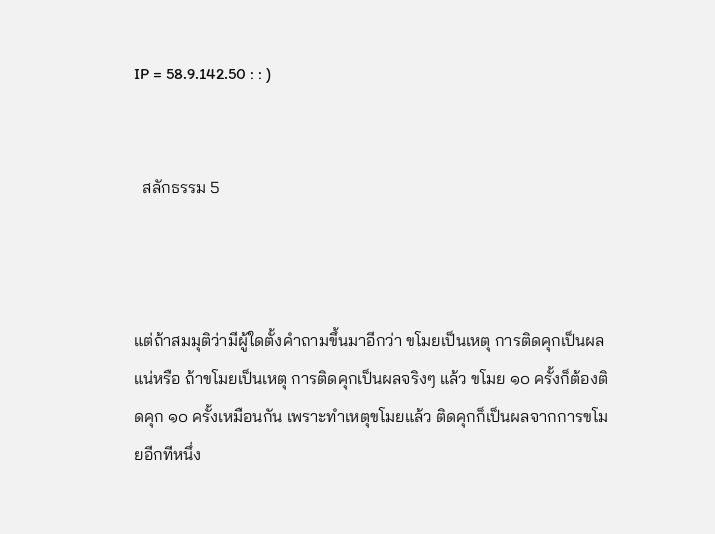IP = 58.9.142.50 : : )


  สลักธรรม 5



แต่ถ้าสมมุติว่ามีผู้ใดตั้งคำถามขึ้นมาอีกว่า ขโมยเป็นเหตุ การติดคุกเป็นผลแน่หรือ ถ้าขโมยเป็นเหตุ การติดคุกเป็นผลจริงๆ แล้ว ขโมย ๑๐ ครั้งก็ต้องติดคุก ๑๐ ครั้งเหมือนกัน เพราะทำเหตุขโมยแล้ว ติดคุกก็เป็นผลจากการขโมยอีกทีหนึ่ง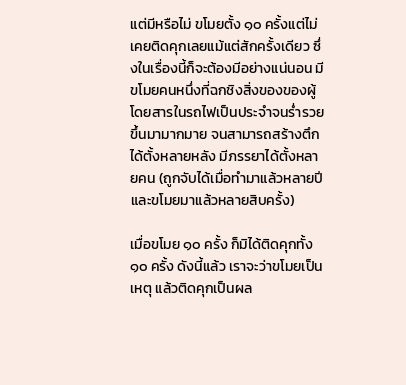แต่มีหรือไม่ ขโมยตั้ง ๑๐ ครั้งแต่ไม่เคยติดคุกเลยแม้แต่สักครั้งเดียว ซึ่งในเรื่องนี้ก็จะต้องมีอย่างแน่นอน มีขโมยคนหนึ่งที่ฉกชิงสิ่งของของผู้โดยสารในรถไฟเป็นประจำจนร่ำรวยขึ้นมามากมาย จนสามารถสร้างตึกได้ตั้งหลายหลัง มีภรรยาได้ตั้งหลายคน (ถูกจับได้เมื่อทำมาแล้วหลายปี และขโมยมาแล้วหลายสิบครั้ง)

เมื่อขโมย ๑๐ ครั้ง ก็มิได้ติดคุกทั้ง ๑๐ ครั้ง ดังนี้แล้ว เราจะว่าขโมยเป็นเหตุ แล้วติดคุกเป็นผล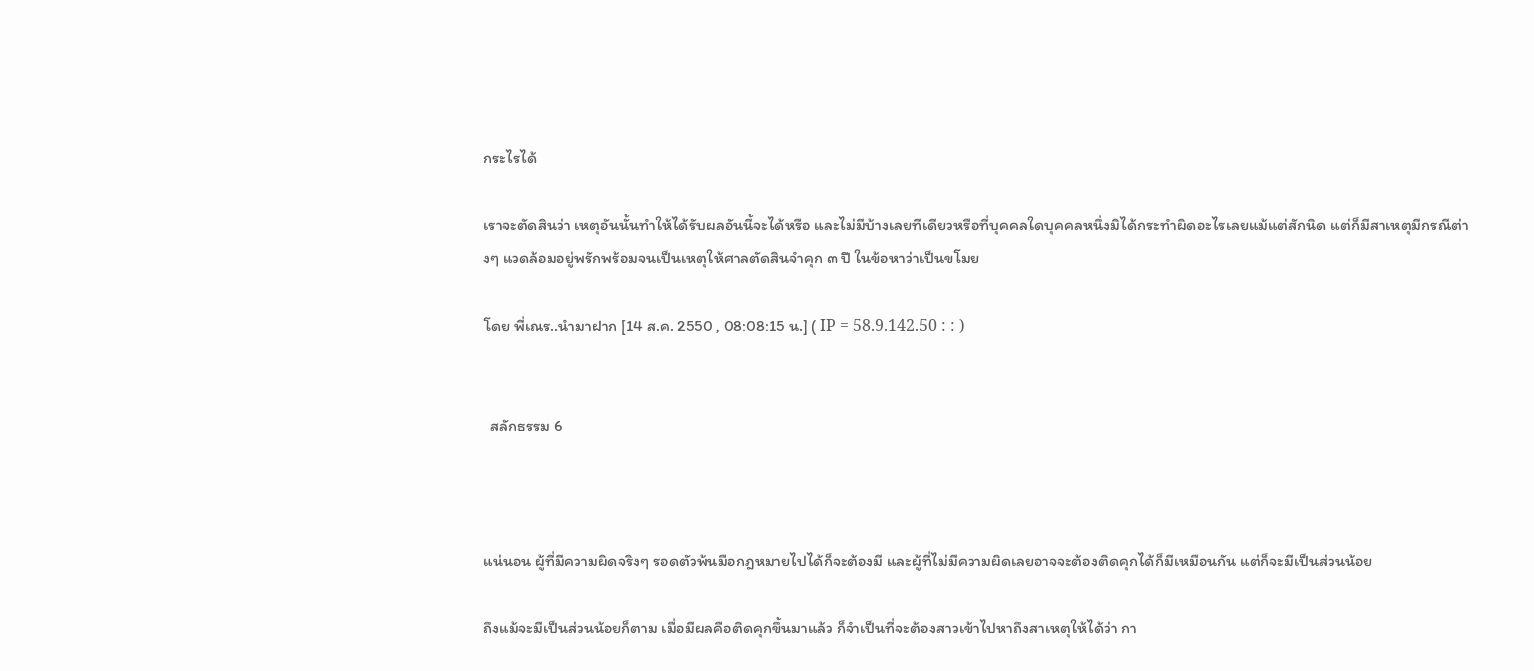กระไรได้

เราจะตัดสินว่า เหตุอันนั้นทำให้ได้รับผลอันนี้จะได้หรือ และไม่มีบ้างเลยทีเดียวหรือที่บุคคลใดบุคคลหนึ่งมิได้กระทำผิดอะไรเลยแม้แต่สักนิด แต่ก็มีสาเหตุมีกรณีต่างๆ แวดล้อมอยู่พรักพร้อมจนเป็นเหตุให้ศาลตัดสินจำคุก ๓ ปี ในข้อหาว่าเป็นขโมย

โดย พี่เณร..นำมาฝาก [14 ส.ค. 2550 , 08:08:15 น.] ( IP = 58.9.142.50 : : )


  สลักธรรม 6



แน่นอน ผู้ที่มีความผิดจริงๆ รอดตัวพ้นมือกฎหมายไปได้ก็จะต้องมี และผู้ที่ไม่มีความผิดเลยอาจจะต้องติดคุกได้ก็มีเหมือนกัน แต่ก็จะมีเป็นส่วนน้อย

ถึงแม้จะมีเป็นส่วนน้อยก็ตาม เมื่อมีผลคือติดคุกขึ้นมาแล้ว ก็จำเป็นที่จะต้องสาวเข้าไปหาถึงสาเหตุให้ได้ว่า กา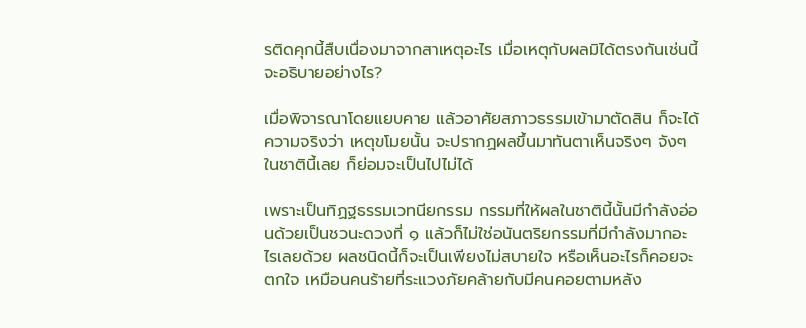รติดคุกนี้สืบเนื่องมาจากสาเหตุอะไร เมื่อเหตุกับผลมิได้ตรงกันเช่นนี้ จะอธิบายอย่างไร?

เมื่อพิจารณาโดยแยบคาย แล้วอาศัยสภาวธรรมเข้ามาตัดสิน ก็จะได้ความจริงว่า เหตุขโมยนั้น จะปรากฏผลขึ้นมาทันตาเห็นจริงๆ จังๆ ในชาตินี้เลย ก็ย่อมจะเป็นไปไม่ได้

เพราะเป็นทิฏฐธรรมเวทนียกรรม กรรมที่ให้ผลในชาตินี้นั้นมีกำลังอ่อนด้วยเป็นชวนะดวงที่ ๑ แล้วก็ไม่ใช่อนันตริยกรรมที่มีกำลังมากอะไรเลยด้วย ผลชนิดนี้ก็จะเป็นเพียงไม่สบายใจ หรือเห็นอะไรก็คอยจะตกใจ เหมือนคนร้ายที่ระแวงภัยคล้ายกับมีคนคอยตามหลัง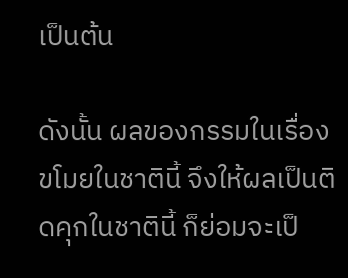เป็นต้น

ดังนั้น ผลของกรรมในเรื่องขโมยในชาตินี้ จึงให้ผลเป็นติดคุกในชาตินี้ ก็ย่อมจะเป็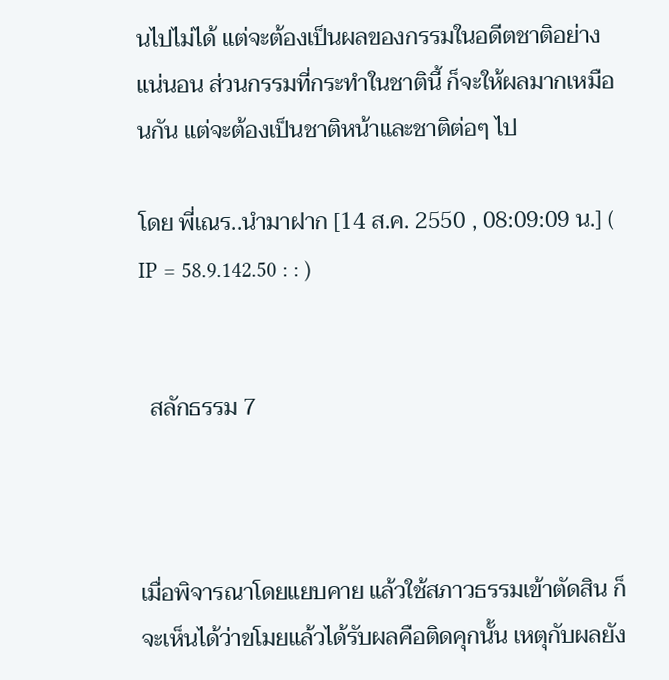นไปไม่ได้ แต่จะต้องเป็นผลของกรรมในอดีตชาติอย่างแน่นอน ส่วนกรรมที่กระทำในชาตินี้ ก็จะให้ผลมากเหมือนกัน แต่จะต้องเป็นชาติหน้าและชาติต่อๆ ไป

โดย พี่เณร..นำมาฝาก [14 ส.ค. 2550 , 08:09:09 น.] ( IP = 58.9.142.50 : : )


  สลักธรรม 7



เมื่อพิจารณาโดยแยบคาย แล้วใช้สภาวธรรมเข้าตัดสิน ก็จะเห็นได้ว่าขโมยแล้วได้รับผลคือติดคุกนั้น เหตุกับผลยัง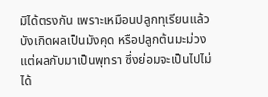มิได้ตรงกัน เพราะเหมือนปลูกทุเรียนแล้วบังเกิดผลเป็นมังคุด หรือปลูกต้นมะม่วงแต่ผลกับมาเป็นพุทรา ซึ่งย่อมจะเป็นไปไม่ได้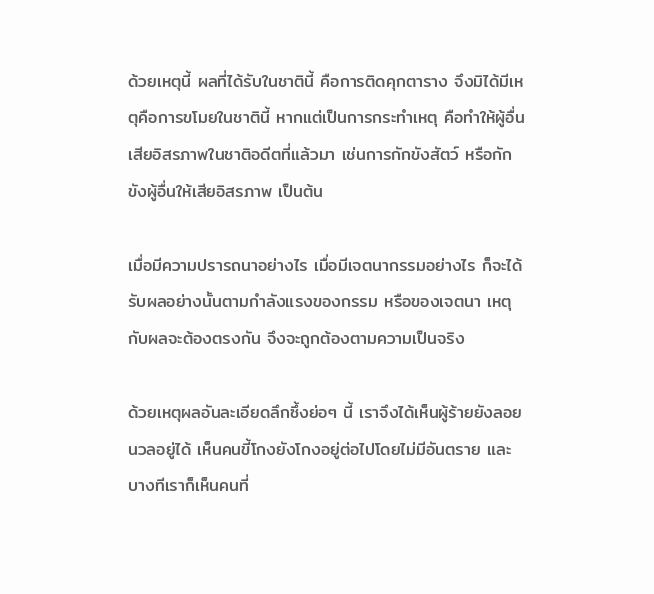ด้วยเหตุนี้ ผลที่ได้รับในชาตินี้ คือการติดคุกตาราง จึงมิได้มีเหตุคือการขโมยในชาตินี้ หากแต่เป็นการกระทำเหตุ คือทำให้ผู้อื่นเสียอิสรภาพในชาติอดีตที่แล้วมา เช่นการกักขังสัตว์ หรือกักขังผู้อื่นให้เสียอิสรภาพ เป็นต้น

เมื่อมีความปรารถนาอย่างไร เมื่อมีเจตนากรรมอย่างไร ก็จะได้รับผลอย่างนั้นตามกำลังแรงของกรรม หรือของเจตนา เหตุกับผลจะต้องตรงกัน จึงจะถูกต้องตามความเป็นจริง

ด้วยเหตุผลอันละเอียดลึกซึ้งย่อๆ นี้ เราจึงได้เห็นผู้ร้ายยังลอยนวลอยู่ได้ เห็นคนขี้โกงยังโกงอยู่ต่อไปโดยไม่มีอันตราย และบางทีเราก็เห็นคนที่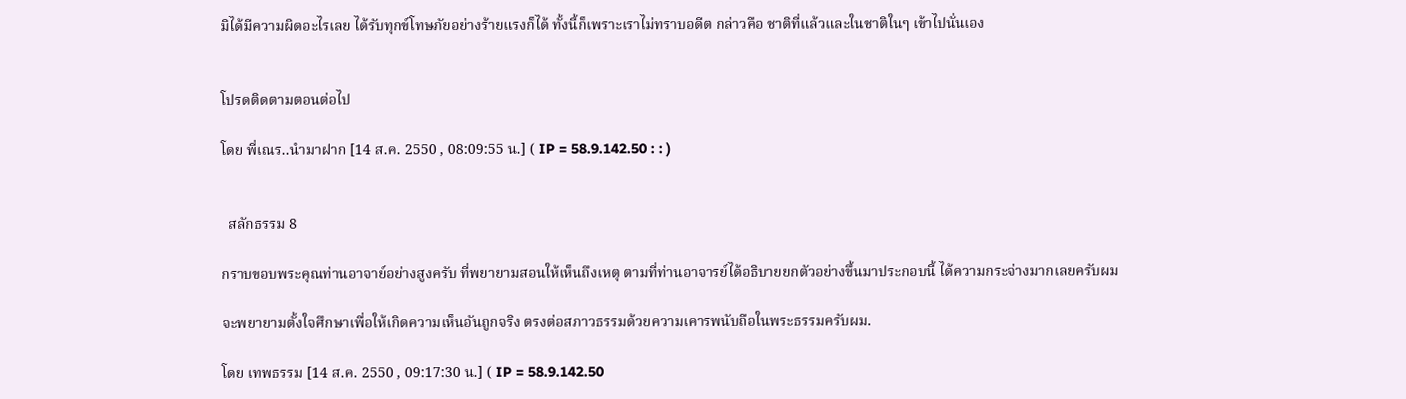มิได้มีความผิดอะไรเลย ได้รับทุกข์โทษภัยอย่างร้ายแรงก็ได้ ทั้งนี้ก็เพราะเราไม่ทราบอดีต กล่าวคือ ชาติที่แล้วและในชาติในๆ เข้าไปนั่นเอง


โปรดติดตามตอนต่อไป

โดย พี่เณร..นำมาฝาก [14 ส.ค. 2550 , 08:09:55 น.] ( IP = 58.9.142.50 : : )


  สลักธรรม 8

กราบขอบพระคุณท่านอาจาย์อย่างสูงครับ ที่พยายามสอนให้เห็นถึงเหตุ ตามที่ท่านอาจารย์ได้อธิบายยกตัวอย่างขึ้นมาประกอบนี้ ได้ความกระจ่างมากเลยครับผม

จะพยายามตั้งใจศึกษาเพื่อให้เกิดความเห็นอันถูกจริง ตรงต่อสภาวธรรมด้วยความเคารพนับถือในพระธรรมครับผม.

โดย เทพธรรม [14 ส.ค. 2550 , 09:17:30 น.] ( IP = 58.9.142.50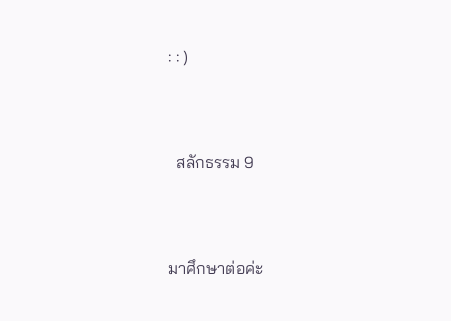: : )


  สลักธรรม 9


มาศึกษาต่อค่ะ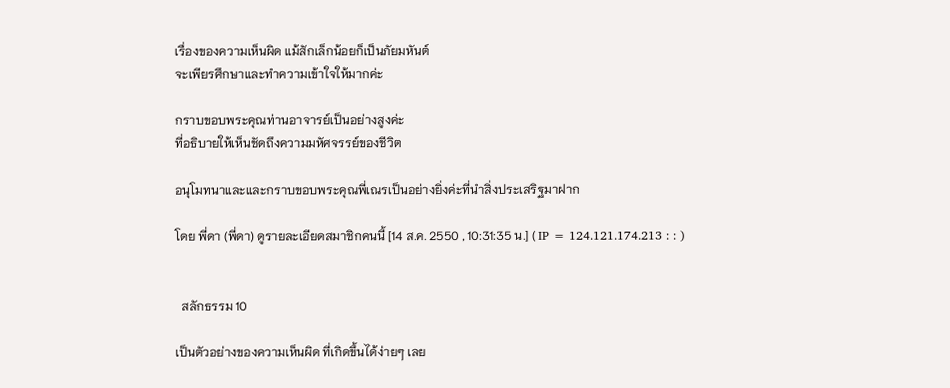เรื่องของความเห็นผิด แม้สักเล็กน้อยก็เป็นภัยมหันต์
จะเพียรศึกษาและทำความเข้าใจให้มากค่ะ

กราบขอบพระคุณท่านอาจารย์เป็นอย่างสูงค่ะ
ที่อธิบายให้เห็นชัดถึงความมหัศจรรย์ของชีวิต

อนุโมทนาและและกราบขอบพระคุณพี่เณรเป็นอย่างยิ่งค่ะที่นำสิ่งประเสริฐมาฝาก

โดย พี่ดา (พี่ดา) ดูรายละเอียดสมาชิกคนนี้ [14 ส.ค. 2550 , 10:31:35 น.] ( IP = 124.121.174.213 : : )


  สลักธรรม 10

เป็นตัวอย่างของความเห็นผิด ที่เกิดขึ้นได้ง่ายๆ เลย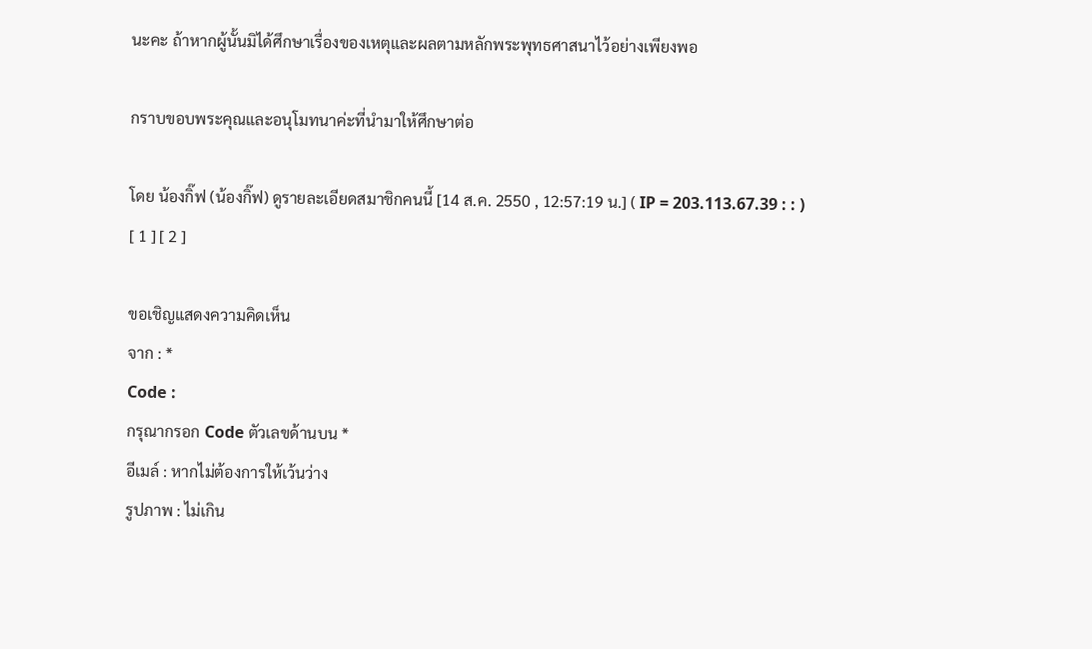นะคะ ถ้าหากผู้นั้นมิได้ศึกษาเรื่องของเหตุและผลตามหลักพระพุทธศาสนาไว้อย่างเพียงพอ

กราบขอบพระคุณและอนุโมทนาค่ะที่นำมาให้ศึกษาต่อ

โดย น้องกิ๊ฟ (น้องกิ๊ฟ) ดูรายละเอียดสมาชิกคนนี้ [14 ส.ค. 2550 , 12:57:19 น.] ( IP = 203.113.67.39 : : )
[ 1 ] [ 2 ]

ขอเชิญแสดงความคิดเห็น
จาก : *
Code :
กรุณากรอก Code ตัวเลขด้านบน *
อีเมล์ : หากไม่ต้องการให้เว้นว่าง
รูปภาพ : ไม่เกิน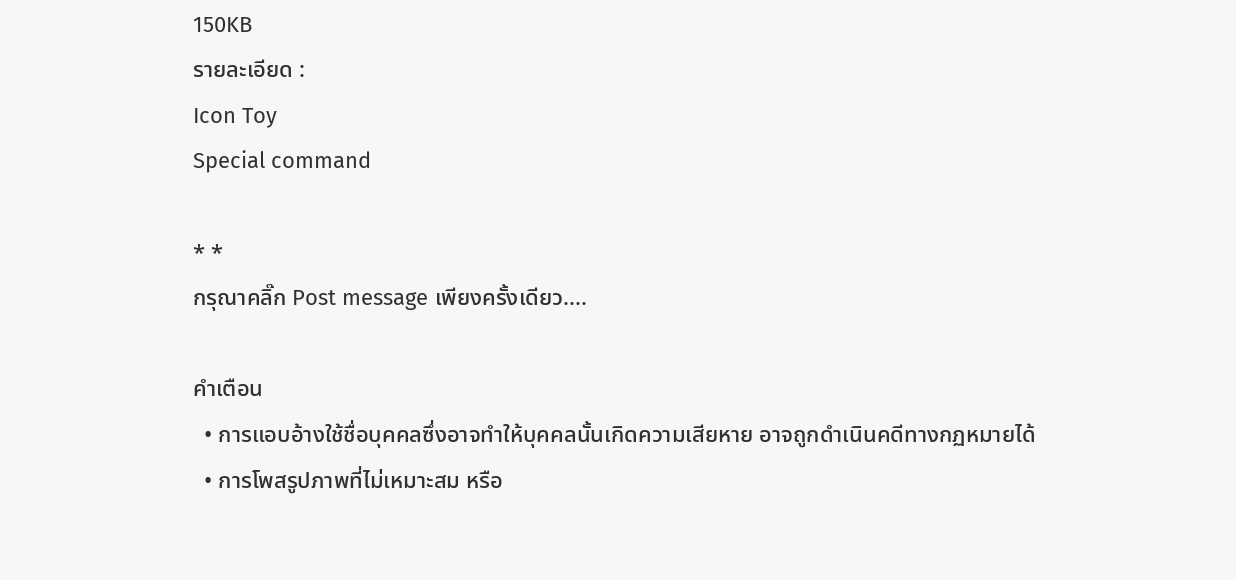150KB
รายละเอียด :
Icon Toy
Special command

* *
กรุณาคลิ๊ก Post message เพียงครั้งเดียว....

คำเตือน
  • การแอบอ้างใช้ชื่อบุคคลซึ่งอาจทำให้บุคคลนั้นเกิดความเสียหาย อาจถูกดำเนินคดีทางกฏหมายได้
  • การโพสรูปภาพที่ไม่เหมาะสม หรือ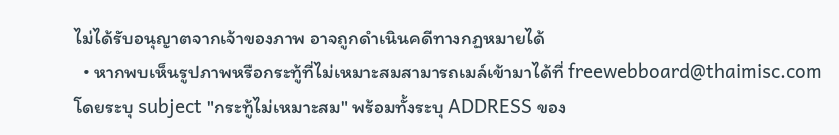ไม่ได้รับอนุญาตจากเจ้าของภาพ อาจถูกดำเนินคดีทางกฏหมายได้
  • หากพบเห็นรูปภาพหรือกระทู้ที่ไม่เหมาะสมสามารถเมล์เข้ามาได้ที่ freewebboard@thaimisc.com โดยระบุ subject "กระทู้ไม่เหมาะสม" พร้อมทั้งระบุ ADDRESS ของ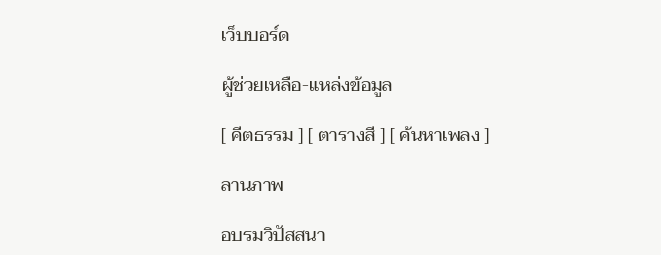เว็บบอร์ด

ผู้ช่วยเหลือ-แหล่งข้อมูล

[ คีตธรรม ] [ ตารางสี ] [ ค้นหาเพลง ]

ลานภาพ

อบรมวิปัสสนา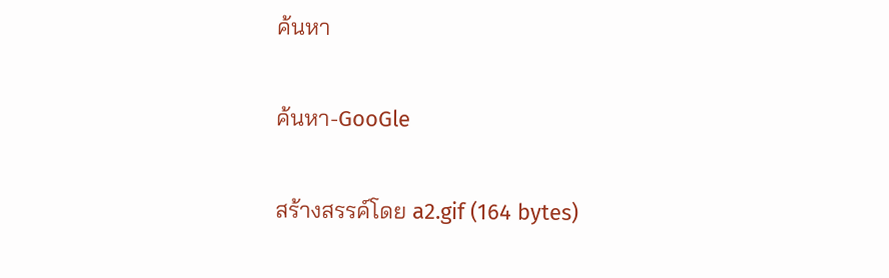ค้นหา

ค้นหา-GooGle

สร้างสรรค์โดย a2.gif (164 bytes)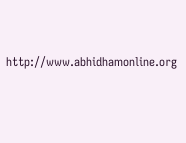http://www.abhidhamonline.org